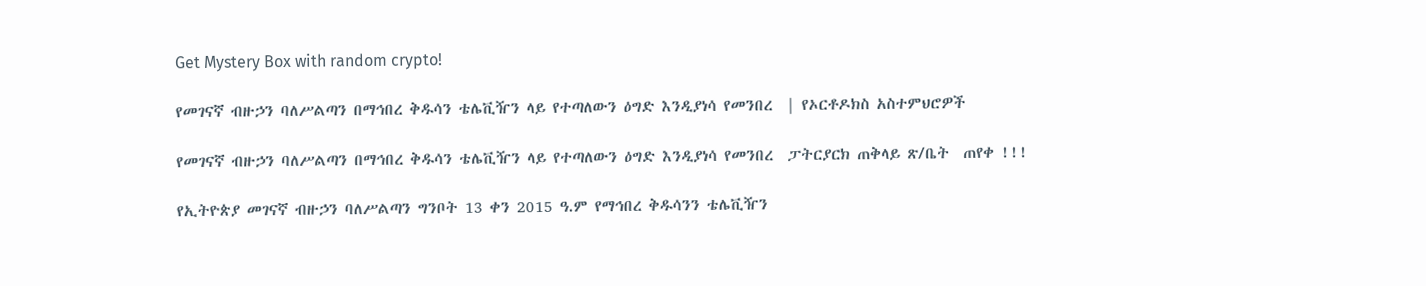Get Mystery Box with random crypto!

የመገናኛ ብዙኃን ባለሥልጣን በማኅበረ ቅዱሳን ቴሌቪዥን ላይ የተጣለውን ዕግድ እንዲያነሳ የመንበረ  | የኦርቶዶክስ አስተምህሮዎች

የመገናኛ ብዙኃን ባለሥልጣን በማኅበረ ቅዱሳን ቴሌቪዥን ላይ የተጣለውን ዕግድ እንዲያነሳ የመንበረ  ፓትርያርክ ጠቅላይ ጽ/ቤት  ጠየቀ !!!

የኢትዮጵያ መገናኛ ብዙኃን ባለሥልጣን ግንቦት 13 ቀን 2015 ዓ.ም የማኅበረ ቅዱሳንን ቴሌቪዥን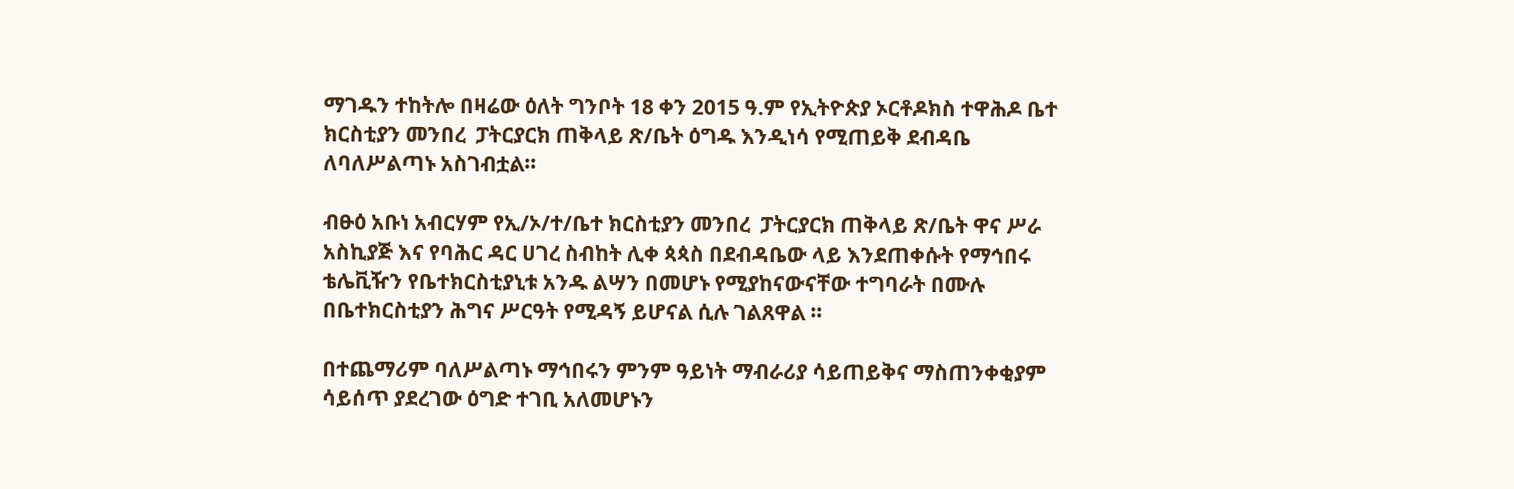ማገዱን ተከትሎ በዛሬው ዕለት ግንቦት 18 ቀን 2015 ዓ.ም የኢትዮጵያ ኦርቶዶክስ ተዋሕዶ ቤተ ክርስቲያን መንበረ  ፓትርያርክ ጠቅላይ ጽ/ቤት ዕግዱ እንዲነሳ የሚጠይቅ ደብዳቤ ለባለሥልጣኑ አስገብቷል።

ብፁዕ አቡነ አብርሃም የኢ/ኦ/ተ/ቤተ ክርስቲያን መንበረ  ፓትርያርክ ጠቅላይ ጽ/ቤት ዋና ሥራ አስኪያጅ እና የባሕር ዳር ሀገረ ስብከት ሊቀ ጳጳስ በደብዳቤው ላይ እንደጠቀሱት የማኅበሩ ቴሌቪዥን የቤተክርስቲያኒቱ አንዱ ልሣን በመሆኑ የሚያከናውናቸው ተግባራት በሙሉ በቤተክርስቲያን ሕግና ሥርዓት የሚዳኝ ይሆናል ሲሉ ገልጸዋል ።

በተጨማሪም ባለሥልጣኑ ማኅበሩን ምንም ዓይነት ማብራሪያ ሳይጠይቅና ማስጠንቀቂያም ሳይሰጥ ያደረገው ዕግድ ተገቢ አለመሆኑን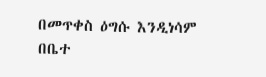በመጥቀስ ዕግሱ እንዲነሳም በቤተ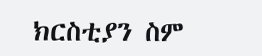ክርስቲያን ስም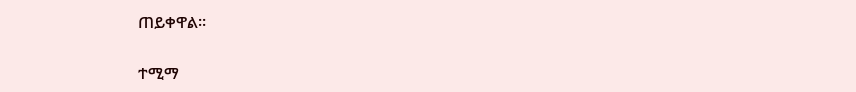ጠይቀዋል።

ተሚማ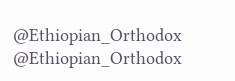@Ethiopian_Orthodox
@Ethiopian_Orthodox